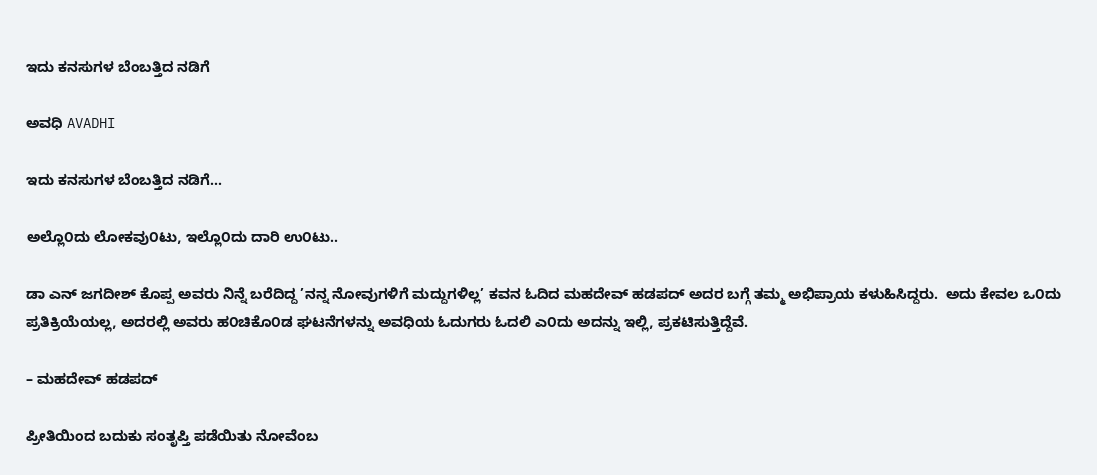ಇದು ಕನಸುಗಳ ಬೆಂಬತ್ತಿದ ನಡಿಗೆ‍

ಅವಧಿ AVADHI

ಇದು ಕನಸುಗಳ ಬೆಂಬತ್ತಿದ ನಡಿಗೆ...

ಅಲ್ಲೊ೦ದು ಲೋಕವು೦ಟು, ಇಲ್ಲೊ೦ದು ದಾರಿ ಉ೦ಟು..

ಡಾ ಎನ್ ಜಗದೀಶ್ ಕೊಪ್ಪ ಅವರು ನಿನ್ನೆ ಬರೆದಿದ್ದ ’ನನ್ನ ನೋವುಗಳಿಗೆ ಮದ್ದುಗಳಿಲ್ಲ’ ಕವನ ಓದಿದ ಮಹದೇವ್ ಹಡಪದ್ ಅದರ ಬಗ್ಗೆ ತಮ್ಮ ಅಭಿಪ್ರಾಯ ಕಳುಹಿಸಿದ್ದರು.  ಅದು ಕೇವಲ ಒ೦ದು ಪ್ರತಿಕ್ರಿಯೆಯಲ್ಲ, ಅದರಲ್ಲಿ ಅವರು ಹ೦ಚಿಕೊ೦ಡ ಘಟನೆಗಳನ್ನು ಅವಧಿಯ ಓದುಗರು ಓದಲಿ ಎ೦ದು ಅದನ್ನು ಇಲ್ಲಿ, ಪ್ರಕಟಿಸುತ್ತಿದ್ದೆವೆ.

– ಮಹದೇವ್ ಹಡಪದ್

ಪ್ರೀತಿಯಿಂದ ಬದುಕು ಸಂತೃಪ್ತಿ ಪಡೆಯಿತು ನೋವೆಂಬ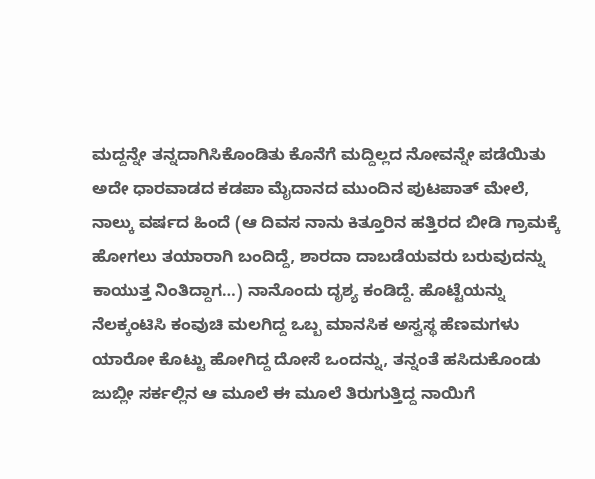ಮದ್ದನ್ನೇ ತನ್ನದಾಗಿಸಿಕೊಂಡಿತು ಕೊನೆಗೆ ಮದ್ದಿಲ್ಲದ ನೋವನ್ನೇ ಪಡೆಯಿತು ಅದೇ ಧಾರವಾಡದ ಕಡಪಾ ಮೈದಾನದ ಮುಂದಿನ ಪುಟಪಾತ್ ಮೇಲೆ, ನಾಲ್ಕು ವರ್ಷದ ಹಿಂದೆ (ಆ ದಿವಸ ನಾನು ಕಿತ್ತೂರಿನ ಹತ್ತಿರದ ಬೀಡಿ ಗ್ರಾಮಕ್ಕೆ ಹೋಗಲು ತಯಾರಾಗಿ ಬಂದಿದ್ದೆ, ಶಾರದಾ ದಾಬಡೆಯವರು ಬರುವುದನ್ನು ಕಾಯುತ್ತ ನಿಂತಿದ್ದಾಗ…) ನಾನೊಂದು ದೃಶ್ಯ ಕಂಡಿದ್ದೆ. ಹೊಟ್ಟೆಯನ್ನು ನೆಲಕ್ಕಂಟಿಸಿ ಕಂವುಚಿ ಮಲಗಿದ್ದ ಒಬ್ಬ ಮಾನಸಿಕ ಅಸ್ವಸ್ಥ ಹೆಣಮಗಳು ಯಾರೋ ಕೊಟ್ಟು ಹೋಗಿದ್ದ ದೋಸೆ ಒಂದನ್ನು, ತನ್ನಂತೆ ಹಸಿದುಕೊಂಡು ಜುಬ್ಲೀ ಸರ್ಕಲ್ಲಿನ ಆ ಮೂಲೆ ಈ ಮೂಲೆ ತಿರುಗುತ್ತಿದ್ದ ನಾಯಿಗೆ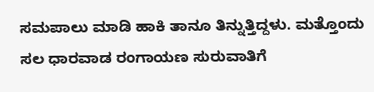ಸಮಪಾಲು ಮಾಡಿ ಹಾಕಿ ತಾನೂ ತಿನ್ನುತ್ತಿದ್ದಳು. ಮತ್ತೊಂದು ಸಲ ಧಾರವಾಡ ರಂಗಾಯಣ ಸುರುವಾತಿಗೆ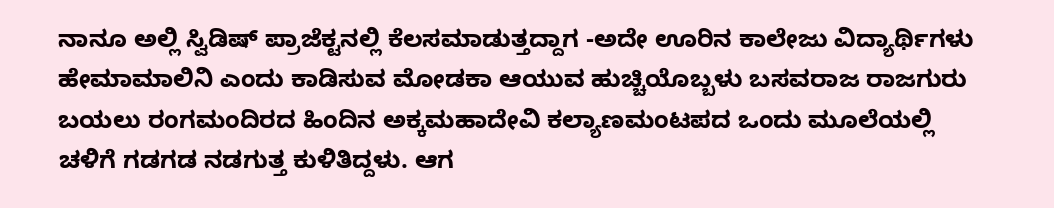ನಾನೂ ಅಲ್ಲಿ ಸ್ವಿಡಿಷ್ ಪ್ರಾಜೆಕ್ಟನಲ್ಲಿ ಕೆಲಸಮಾಡುತ್ತದ್ದಾಗ -ಅದೇ ಊರಿನ ಕಾಲೇಜು ವಿದ್ಯಾರ್ಥಿಗಳು ಹೇಮಾಮಾಲಿನಿ ಎಂದು ಕಾಡಿಸುವ ಮೋಡಕಾ ಆಯುವ ಹುಚ್ಚಿಯೊಬ್ಬಳು ಬಸವರಾಜ ರಾಜಗುರು ಬಯಲು ರಂಗಮಂದಿರದ ಹಿಂದಿನ ಅಕ್ಕಮಹಾದೇವಿ ಕಲ್ಯಾಣಮಂಟಪದ ಒಂದು ಮೂಲೆಯಲ್ಲಿ ಚಳಿಗೆ ಗಡಗಡ ನಡಗುತ್ತ ಕುಳಿತಿದ್ದಳು. ಆಗ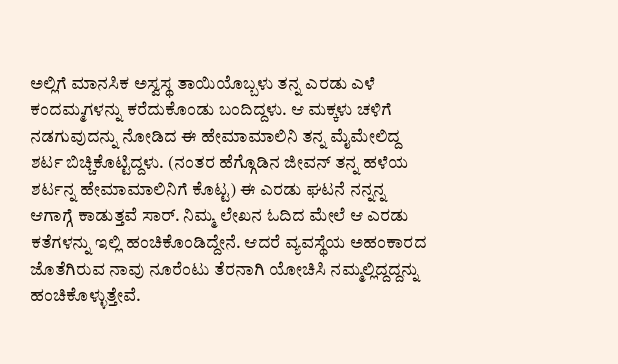ಅಲ್ಲಿಗೆ ಮಾನಸಿಕ ಅಸ್ವಸ್ಥ ತಾಯಿಯೊಬ್ಬಳು ತನ್ನ ಎರಡು ಎಳೆ ಕಂದಮ್ಮಗಳನ್ನು ಕರೆದುಕೊಂಡು ಬಂದಿದ್ದಳು. ಆ ಮಕ್ಕಳು ಚಳಿಗೆ ನಡಗುವುದನ್ನು ನೋಡಿದ ಈ ಹೇಮಾಮಾಲಿನಿ ತನ್ನ ಮೈಮೇಲಿದ್ದ ಶರ್ಟ ಬಿಚ್ಚಿಕೊಟ್ಟಿದ್ದಳು. (ನಂತರ ಹೆಗ್ಗೊಡಿನ ಜೀವನ್ ತನ್ನ ಹಳೆಯ ಶರ್ಟನ್ನ ಹೇಮಾಮಾಲಿನಿಗೆ ಕೊಟ್ಟ) ಈ ಎರಡು ಘಟನೆ ನನ್ನನ್ನ ಆಗಾಗ್ಗೆ ಕಾಡುತ್ತವೆ ಸಾರ್. ನಿಮ್ಮ ಲೇಖನ ಓದಿದ ಮೇಲೆ ಆ ಎರಡು ಕತೆಗಳನ್ನು ಇಲ್ಲಿ ಹಂಚಿಕೊಂಡಿದ್ದೇನೆ. ಆದರೆ ವ್ಯವಸ್ಥೆಯ ಅಹಂಕಾರದ ಜೊತೆಗಿರುವ ನಾವು ನೂರೆಂಟು ತೆರನಾಗಿ ಯೋಚಿಸಿ ನಮ್ಮಲ್ಲಿದ್ದದ್ದನ್ನು ಹಂಚಿಕೊಳ್ಳುತ್ತೇವೆ.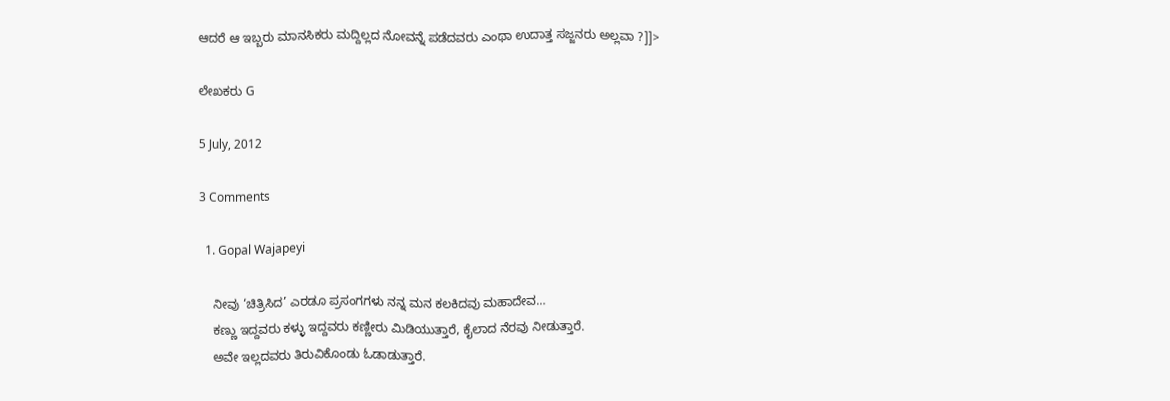ಆದರೆ ಆ ಇಬ್ಬರು ಮಾನಸಿಕರು ಮದ್ದಿಲ್ಲದ ನೋವನ್ನೆ ಪಡೆದವರು ಎಂಥಾ ಉದಾತ್ತ ಸಜ್ಜನರು ಅಲ್ಲವಾ ?]]>

ಲೇಖಕರು G

5 July, 2012

3 Comments

  1. Gopal Wajapeyi

    ನೀವು ‘ಚಿತ್ರಿಸಿದ’ ಎರಡೂ ಪ್ರಸಂಗಗಳು ನನ್ನ ಮನ ಕಲಕಿದವು ಮಹಾದೇವ…
    ಕಣ್ಣು ಇದ್ದವರು ಕಳ್ಳು ಇದ್ದವರು ಕಣ್ಣೀರು ಮಿಡಿಯುತ್ತಾರೆ, ಕೈಲಾದ ನೆರವು ನೀಡುತ್ತಾರೆ.
    ಅವೇ ಇಲ್ಲದವರು ತಿರುವಿಕೊಂಡು ಓಡಾಡುತ್ತಾರೆ.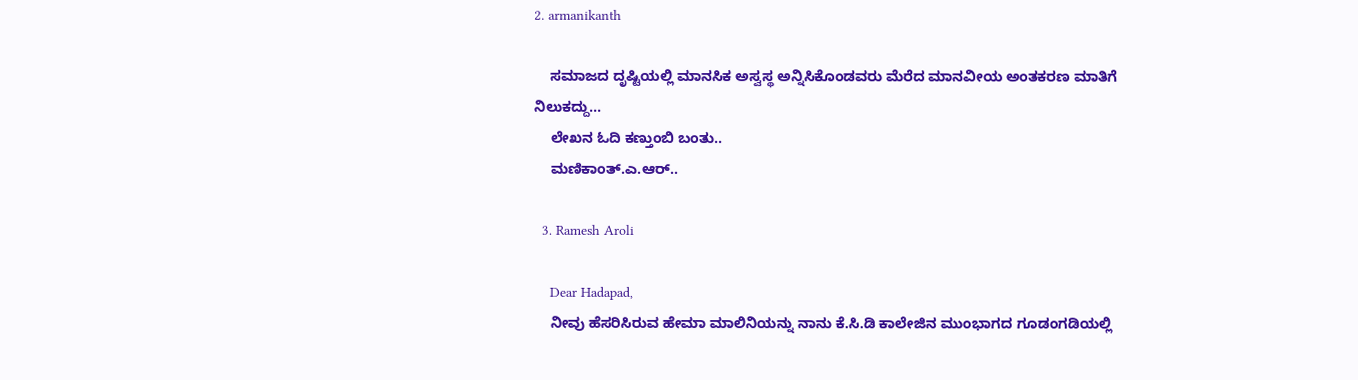2. armanikanth

    ಸಮಾಜದ ದೃಷ್ಟಿಯಲ್ಲಿ ಮಾನಸಿಕ ಅಸ್ವಸ್ಥ ಅನ್ನಿಸಿಕೊಂಡವರು ಮೆರೆದ ಮಾನವೀಯ ಅಂತಕರಣ ಮಾತಿಗೆ ನಿಲುಕದ್ದು…
    ಲೇಖನ ಓದಿ ಕಣ್ತುಂಬಿ ಬಂತು..
    ಮಣಿಕಾಂತ್.ಎ.ಆರ್..

  3. Ramesh Aroli

    Dear Hadapad,
    ನೀವು ಹೆಸರಿಸಿರುವ ಹೇಮಾ ಮಾಲಿನಿಯನ್ನು ನಾನು ಕೆ.ಸಿ.ಡಿ ಕಾಲೇಜಿನ ಮುಂಭಾಗದ ಗೂಡಂಗಡಿಯಲ್ಲಿ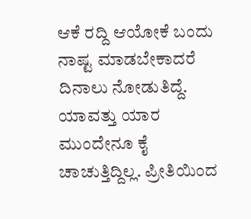ಆಕೆ ರದ್ದಿ ಆಯೋಕೆ ಬಂದು ನಾಷ್ಟ ಮಾಡಬೇಕಾದರೆ ದಿನಾಲು ನೋಡುತಿದ್ದೆ. ಯಾವತ್ತು ಯಾರ ಮುಂದೇನೂ ಕೈ ಚಾಚುತ್ತಿದ್ದಿಲ್ಲ. ಪ್ರೀತಿಯಿಂದ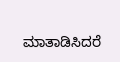ಮಾತಾಡಿಸಿದರೆ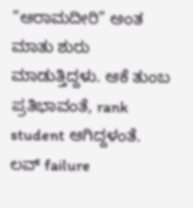“ಆರಾಮದೀರಿ” ಅಂತ ಮಾತು ಶುರು ಮಾಡುತ್ತಿದ್ದಳು. ಆಕೆ ತುಂಬ ಪ್ರತಿಭಾವಂತೆ, rank student ಆಗಿದ್ದಳಂತೆ. ಲವ್ failure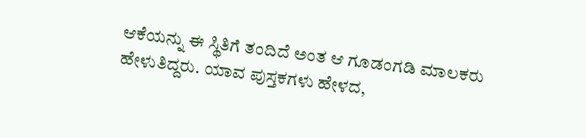ಆಕೆಯನ್ನು ಈ ಸ್ಥಿತಿಗೆ ತಂದಿದೆ ಅಂತ ಆ ಗೂಡಂಗಡಿ ಮಾಲಕರು ಹೇಳುತಿದ್ದರು. ಯಾವ ಪುಸ್ತಕಗಳು ಹೇಳದ,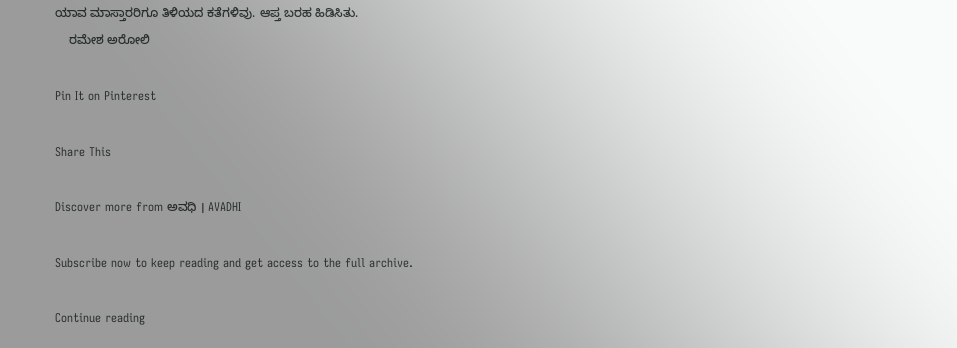ಯಾವ ಮಾಸ್ತಾರರಿಗೂ ತಿಳಿಯದ ಕತೆಗಳಿವು. ಆಪ್ತ ಬರಹ ಹಿಡಿಸಿತು.
    ರಮೇಶ ಅರೋಲಿ

Pin It on Pinterest

Share This

Discover more from ಅವಧಿ । AVADHI

Subscribe now to keep reading and get access to the full archive.

Continue reading